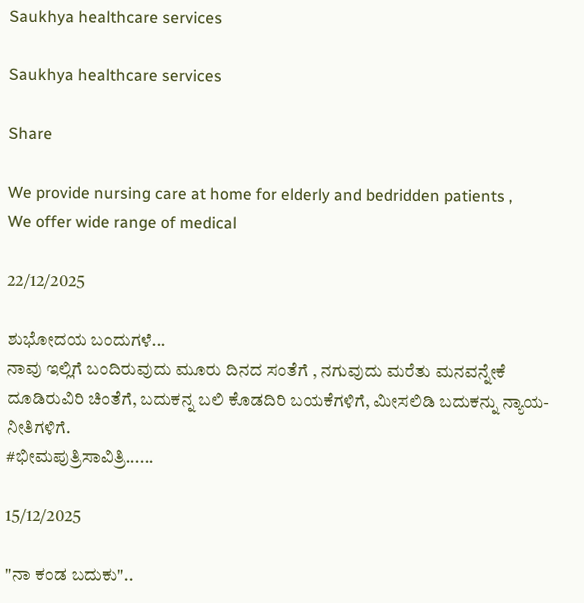Saukhya healthcare services

Saukhya healthcare services

Share

We provide nursing care at home for elderly and bedridden patients ,
We offer wide range of medical

22/12/2025

ಶುಭೋದಯ ಬಂದುಗಳೆ...
ನಾವು ಇಲ್ಲಿಗೆ ಬಂದಿರುವುದು ಮೂರು ದಿನದ ಸಂತೆಗೆ , ನಗುವುದು ಮರೆತು ಮನವನ್ನೇಕೆ ದೂಡಿರುವಿರಿ ಚಿಂತೆಗೆ, ಬದುಕನ್ನ ಬಲಿ ಕೊಡದಿರಿ ಬಯಕೆಗಳಿಗೆ, ಮೀಸಲಿಡಿ ಬದುಕನ್ನು ನ್ಯಾಯ-ನೀತಿಗಳಿಗೆ.
#ಭೀಮಪುತ್ರಿಸಾವಿತ್ರಿ......

15/12/2025

"ನಾ ಕಂಡ ಬದುಕು"..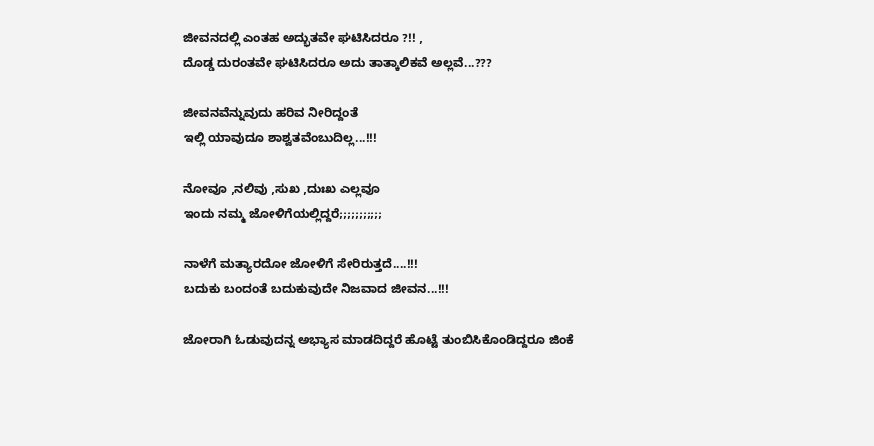ಜೀವನದಲ್ಲಿ ಎಂತಹ ಅದ್ಭುತವೇ ಘಟಿಸಿದರೂ ?!! ,
ದೊಡ್ಡ ದುರಂತವೇ ಘಟಿಸಿದರೂ ಅದು ತಾತ್ಕಾಲಿಕವೆ ಅಲ್ಲವೆ...???

ಜೀವನವೆನ್ನುವುದು ಹರಿವ ನೀರಿದ್ದಂತೆ
ಇಲ್ಲಿ ಯಾವುದೂ ಶಾಶ್ವತವೆಂಬುದಿಲ್ಲ...!!!

ನೋವೂ ,ನಲಿವು ,ಸುಖ ,ದುಃಖ ಎಲ್ಲವೂ
ಇಂದು ನಮ್ಮ ಜೋಳಿಗೆಯಲ್ಲಿದ್ದರೆ;;;;;;;;;;;

ನಾಳೆಗೆ ಮತ್ಯಾರದೋ ಜೋಳಿಗೆ ಸೇರಿರುತ್ತದೆ....!!!
ಬದುಕು ಬಂದಂತೆ ಬದುಕುವುದೇ ನಿಜವಾದ ಜೀವನ...!!!

ಜೋರಾಗಿ ಓಡುವುದನ್ನ ಅಭ್ಯಾಸ ಮಾಡದಿದ್ದರೆ ಹೊಟ್ಟೆ ತುಂಬಿಸಿಕೊಂಡಿದ್ದರೂ ಜಿಂಕೆ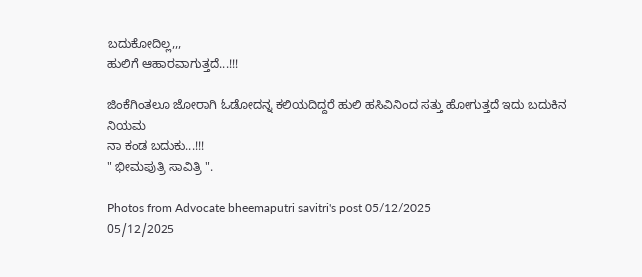ಬದುಕೋದಿಲ್ಲ,,,
ಹುಲಿಗೆ ಆಹಾರವಾಗುತ್ತದೆ...!!!

ಜಿಂಕೆಗಿಂತಲೂ ಜೋರಾಗಿ ಓಡೋದನ್ನ ಕಲಿಯದಿದ್ದರೆ ಹುಲಿ ಹಸಿವಿನಿಂದ ಸತ್ತು ಹೋಗುತ್ತದೆ ಇದು ಬದುಕಿನ ನಿಯಮ
ನಾ ಕಂಡ ಬದುಕು...!!!
" ಭೀಮಪುತ್ರಿ ಸಾವಿತ್ರಿ ".

Photos from Advocate bheemaputri savitri's post 05/12/2025
05/12/2025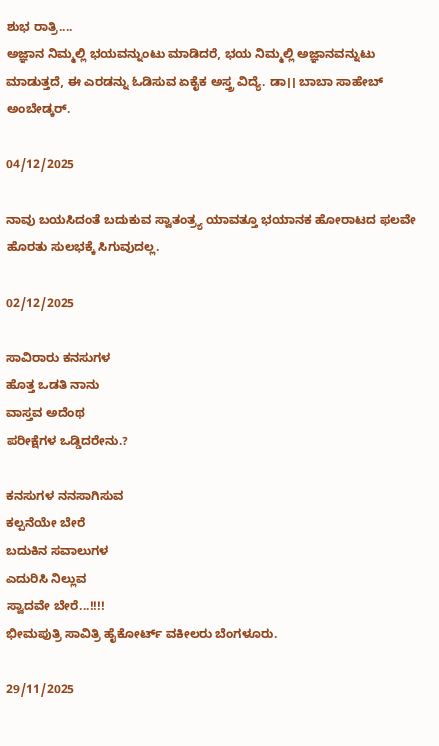ಶುಭ ರಾತ್ರಿ....
ಅಜ್ಞಾನ ನಿಮ್ಮಲ್ಲಿ ಭಯವನ್ನುಂಟು ಮಾಡಿದರೆ, ಭಯ ನಿಮ್ಮಲ್ಲಿ ಅಜ್ಞಾನವನ್ನುಟು ಮಾಡುತ್ತದೆ, ಈ ಎರಡನ್ನು ಓಡಿಸುವ ಏಕೈಕ ಅಸ್ತ್ರ ವಿದ್ಯೆ. ಡಾ।। ಬಾಬಾ ಸಾಹೇಬ್ ಅಂಬೇಡ್ಕ‌ರ್.

04/12/2025

ನಾವು ಬಯಸಿದಂತೆ ಬದುಕುವ ಸ್ವಾತಂತ್ರ್ಯ ಯಾವತ್ತೂ ಭಯಾನಕ ಹೋರಾಟದ ಫಲವೇ ಹೊರತು ಸುಲಭಕ್ಕೆ ಸಿಗುವುದಲ್ಲ.

02/12/2025

ಸಾವಿರಾರು ಕನಸುಗಳ
ಹೊತ್ತ ಒಡತಿ ನಾನು
ವಾಸ್ತವ ಅದೆಂಥ
ಪರೀಕ್ಷೆಗಳ ಒಡ್ಡಿದರೇನು.?

ಕನಸುಗಳ ನನಸಾಗಿಸುವ
ಕಲ್ಪನೆಯೇ ಬೇರೆ
ಬದುಕಿನ ಸವಾಲುಗಳ
ಎದುರಿಸಿ ನಿಲ್ಲುವ
ಸ್ವಾದವೇ ಬೇರೆ...!!!!
ಭೀಮಪುತ್ರಿ ಸಾವಿತ್ರಿ ಹೈಕೋರ್ಟ್ ವಕೀಲರು ಬೆಂಗಳೂರು.

29/11/2025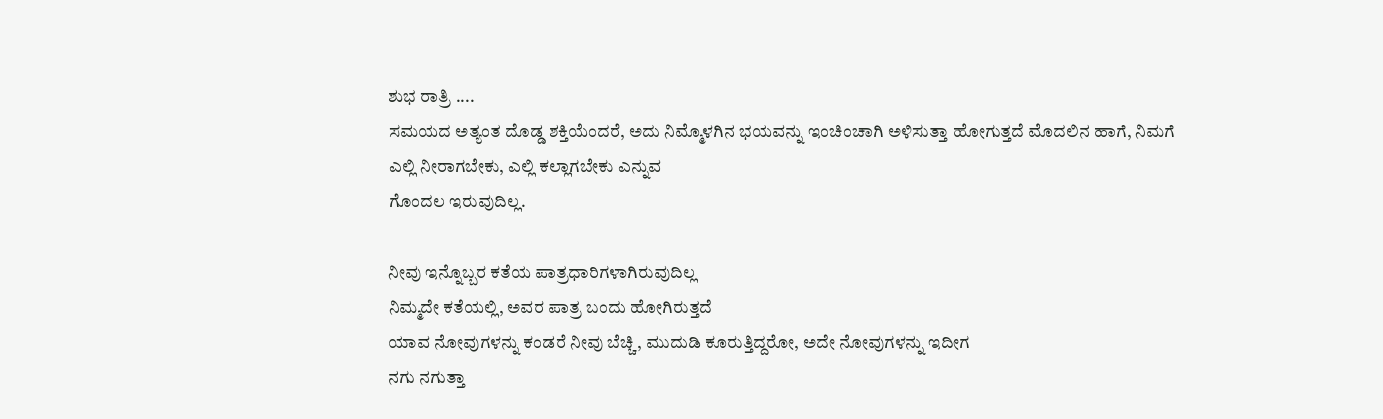ಶುಭ ರಾತ್ರಿ ....
ಸಮಯದ ಅತ್ಯಂತ ದೊಡ್ಡ ಶಕ್ತಿಯೆಂದರೆ, ಅದು ನಿಮ್ಮೊಳಗಿನ ಭಯವನ್ನು ಇಂಚಿಂಚಾಗಿ ಅಳಿಸುತ್ತಾ ಹೋಗುತ್ತದೆ ಮೊದಲಿನ ಹಾಗೆ, ನಿಮಗೆ
ಎಲ್ಲಿ ನೀರಾಗಬೇಕು, ಎಲ್ಲಿ ಕಲ್ಲಾಗಬೇಕು ಎನ್ನುವ
ಗೊಂದಲ ಇರುವುದಿಲ್ಲ.

ನೀವು ಇನ್ನೊಬ್ಬರ ಕತೆಯ ಪಾತ್ರಧಾರಿಗಳಾಗಿರುವುದಿಲ್ಲ
ನಿಮ್ಮದೇ ಕತೆಯಲ್ಲಿ, ಅವರ ಪಾತ್ರ ಬಂದು ಹೋಗಿರುತ್ತದೆ
ಯಾವ ನೋವುಗಳನ್ನು ಕಂಡರೆ ನೀವು ಬೆಚ್ಚಿ, ಮುದುಡಿ ಕೂರುತ್ತಿದ್ದರೋ, ಅದೇ ನೋವುಗಳನ್ನು ಇದೀಗ
ನಗು ನಗುತ್ತಾ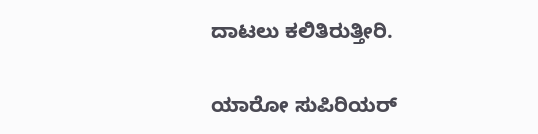ದಾಟಲು ಕಲಿತಿರುತ್ತೀರಿ.

ಯಾರೋ ಸುಪಿರಿಯರ್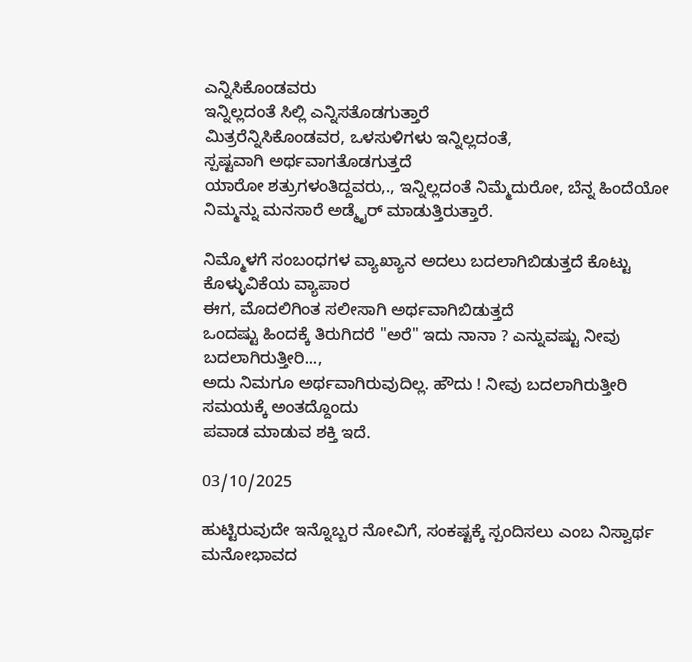ಎನ್ನಿಸಿಕೊಂಡವರು
ಇನ್ನಿಲ್ಲದಂತೆ ಸಿಲ್ಲಿ ಎನ್ನಿಸತೊಡಗುತ್ತಾರೆ
ಮಿತ್ರರೆನ್ನಿಸಿಕೊಂಡವರ, ಒಳಸುಳಿಗಳು ಇನ್ನಿಲ್ಲದಂತೆ,
ಸ್ಪಷ್ಟವಾಗಿ ಅರ್ಥವಾಗತೊಡಗುತ್ತದೆ
ಯಾರೋ ಶತ್ರುಗಳಂತಿದ್ದವರು,., ಇನ್ನಿಲ್ಲದಂತೆ ನಿಮ್ಮೆದುರೋ, ಬೆನ್ನ ಹಿಂದೆಯೋ ನಿಮ್ಮನ್ನು ಮನಸಾರೆ ಅಡ್ಮೈರ್ ಮಾಡುತ್ತಿರುತ್ತಾರೆ.

ನಿಮ್ಮೊಳಗೆ ಸಂಬಂಧಗಳ ವ್ಯಾಖ್ಯಾನ ಅದಲು ಬದಲಾಗಿಬಿಡುತ್ತದೆ ಕೊಟ್ಟು ಕೊಳ್ಳುವಿಕೆಯ ವ್ಯಾಪಾರ
ಈಗ, ಮೊದಲಿಗಿಂತ ಸಲೀಸಾಗಿ ಅರ್ಥವಾಗಿಬಿಡುತ್ತದೆ
ಒಂದಷ್ಟು ಹಿಂದಕ್ಕೆ ತಿರುಗಿದರೆ "ಅರೆ" ಇದು ನಾನಾ ? ಎನ್ನುವಷ್ಟು ನೀವು ಬದಲಾಗಿರುತ್ತೀರಿ...,
ಅದು ನಿಮಗೂ ಅರ್ಥವಾಗಿರುವುದಿಲ್ಲ. ಹೌದು ! ನೀವು ಬದಲಾಗಿರುತ್ತೀರಿ ಸಮಯಕ್ಕೆ ಅಂತದ್ದೊಂದು
ಪವಾಡ ಮಾಡುವ ಶಕ್ತಿ ಇದೆ.

03/10/2025

ಹುಟ್ಟಿರುವುದೇ ಇನ್ನೊಬ್ಬರ ನೋವಿಗೆ, ಸಂಕಷ್ಟಕ್ಕೆ ಸ್ಪಂದಿಸಲು ಎಂಬ ನಿಸ್ವಾರ್ಥ ಮನೋಭಾವದ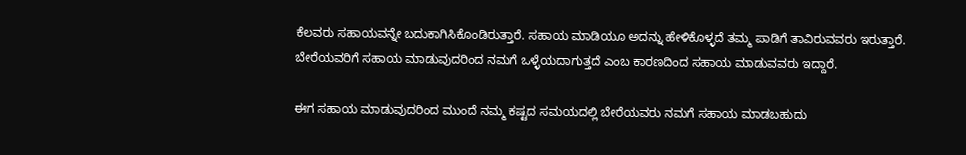ಕೆಲವರು ಸಹಾಯವನ್ನೇ ಬದುಕಾಗಿಸಿಕೊಂಡಿರುತ್ತಾರೆ. ಸಹಾಯ ಮಾಡಿಯೂ ಅದನ್ನು ಹೇಳಿಕೊಳ್ಳದೆ ತಮ್ಮ ಪಾಡಿಗೆ ತಾವಿರುವವರು ಇರುತ್ತಾರೆ.
ಬೇರೆಯವರಿಗೆ ಸಹಾಯ ಮಾಡುವುದರಿಂದ ನಮಗೆ ಒಳ್ಳೆಯದಾಗುತ್ತದೆ ಎಂಬ ಕಾರಣದಿಂದ ಸಹಾಯ ಮಾಡುವವರು ಇದ್ದಾರೆ.

ಈಗ ಸಹಾಯ ಮಾಡುವುದರಿಂದ ಮುಂದೆ ನಮ್ಮ ಕಷ್ಟದ ಸಮಯದಲ್ಲಿ ಬೇರೆಯವರು ನಮಗೆ ಸಹಾಯ ಮಾಡಬಹುದು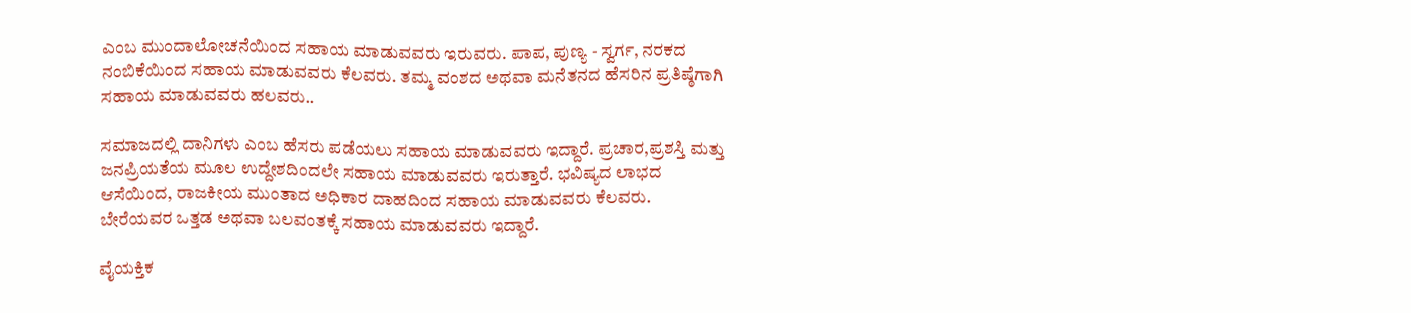ಎಂಬ ಮುಂದಾಲೋಚನೆಯಿಂದ ಸಹಾಯ ಮಾಡುವವರು ಇರುವರು. ಪಾಪ, ಪುಣ್ಯ - ಸ್ವರ್ಗ, ನರಕದ ನಂಬಿಕೆಯಿಂದ ಸಹಾಯ ಮಾಡುವವರು ಕೆಲವರು. ತಮ್ಮ ವಂಶದ ಅಥವಾ ಮನೆತನದ ಹೆಸರಿನ ಪ್ರತಿಷ್ಠೆಗಾಗಿ ಸಹಾಯ ಮಾಡುವವರು ಹಲವರು..

ಸಮಾಜದಲ್ಲಿ ದಾನಿಗಳು ಎಂಬ ಹೆಸರು ಪಡೆಯಲು ಸಹಾಯ ಮಾಡುವವರು ಇದ್ದಾರೆ. ಪ್ರಚಾರ,ಪ್ರಶಸ್ತಿ ಮತ್ತು ಜನಪ್ರಿಯತೆಯ ಮೂಲ ಉದ್ದೇಶದಿಂದಲೇ ಸಹಾಯ ಮಾಡುವವರು ಇರುತ್ತಾರೆ. ಭವಿಷ್ಯದ ಲಾಭದ ಆಸೆಯಿಂದ, ರಾಜಕೀಯ ಮುಂತಾದ ಅಧಿಕಾರ ದಾಹದಿಂದ ಸಹಾಯ ಮಾಡುವವರು ಕೆಲವರು.
ಬೇರೆಯವರ ಒತ್ತಡ ಅಥವಾ ಬಲವಂತಕ್ಕೆ ಸಹಾಯ ಮಾಡುವವರು ಇದ್ದಾರೆ.

ವೈಯಕ್ತಿಕ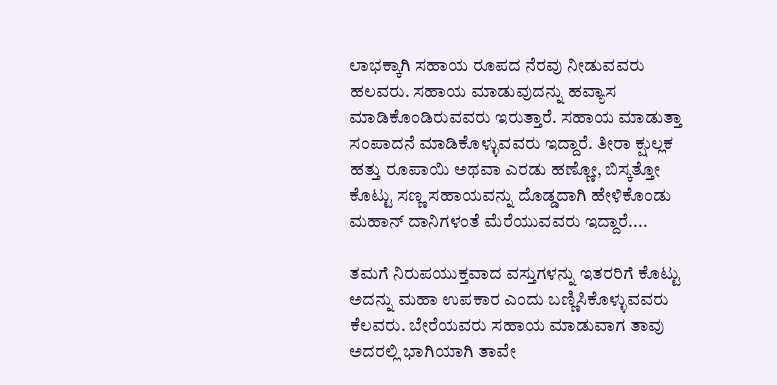ಲಾಭಕ್ಕಾಗಿ ಸಹಾಯ ರೂಪದ ನೆರವು ನೀಡುವವರು ಹಲವರು. ಸಹಾಯ ಮಾಡುವುದನ್ನು ಹವ್ಯಾಸ ಮಾಡಿಕೊಂಡಿರುವವರು ಇರುತ್ತಾರೆ. ಸಹಾಯ ಮಾಡುತ್ತಾ ಸಂಪಾದನೆ ಮಾಡಿಕೊಳ್ಳುವವರು ಇದ್ದಾರೆ. ತೀರಾ ಕ್ಷುಲ್ಲಕ ಹತ್ತು ರೂಪಾಯಿ ಅಥವಾ ಎರಡು ಹಣ್ಣೋ, ಬಿಸ್ಕತ್ತೋ ಕೊಟ್ಟು ಸಣ್ಣ ಸಹಾಯವನ್ನು ದೊಡ್ಡದಾಗಿ ಹೇಳಿಕೊಂಡು ಮಹಾನ್ ದಾನಿಗಳಂತೆ ಮೆರೆಯುವವರು ಇದ್ದಾರೆ....

ತಮಗೆ ನಿರುಪಯುಕ್ತವಾದ ವಸ್ತುಗಳನ್ನು ಇತರರಿಗೆ ಕೊಟ್ಟು ಅದನ್ನು ಮಹಾ ಉಪಕಾರ ಎಂದು ಬಣ್ಣಿಸಿಕೊಳ್ಳುವವರು ಕೆಲವರು. ಬೇರೆಯವರು ಸಹಾಯ ಮಾಡುವಾಗ ತಾವು ಅದರಲ್ಲಿ ಭಾಗಿಯಾಗಿ ತಾವೇ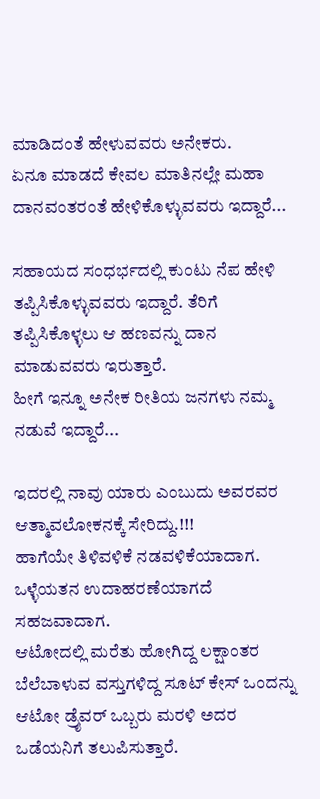ಮಾಡಿದಂತೆ ಹೇಳುವವರು ಅನೇಕರು.
ಏನೂ ಮಾಡದೆ ಕೇವಲ ಮಾತಿನಲ್ಲೇ ಮಹಾ ದಾನವಂತರಂತೆ ಹೇಳಿಕೊಳ್ಳುವವರು ಇದ್ದಾರೆ...

ಸಹಾಯದ ಸಂಧರ್ಭದಲ್ಲಿ ಕುಂಟು ನೆಪ ಹೇಳಿ ತಪ್ಪಿಸಿಕೊಳ್ಳುವವರು ಇದ್ದಾರೆ. ತೆರಿಗೆ ತಪ್ಪಿಸಿಕೊಳ್ಳಲು ಆ ಹಣವನ್ನು ದಾನ ಮಾಡುವವರು ಇರುತ್ತಾರೆ.
ಹೀಗೆ ಇನ್ನೂ ಅನೇಕ ರೀತಿಯ ಜನಗಳು ನಮ್ಮ ನಡುವೆ ಇದ್ದಾರೆ...

ಇದರಲ್ಲಿ ನಾವು ಯಾರು ಎಂಬುದು ಅವರವರ ಆತ್ಮಾವಲೋಕನಕ್ಕೆ ಸೇರಿದ್ದು.!!!
ಹಾಗೆಯೇ ತಿಳಿವಳಿಕೆ ನಡವಳಿಕೆಯಾದಾಗ.
ಒಳ್ಳೆಯತನ ಉದಾಹರಣೆಯಾಗದೆ ಸಹಜವಾದಾಗ.
ಆಟೋದಲ್ಲಿ ಮರೆತು ಹೋಗಿದ್ದ ಲಕ್ಷಾಂತರ ಬೆಲೆಬಾಳುವ ವಸ್ತುಗಳಿದ್ದ ಸೂಟ್ ಕೇಸ್ ಒಂದನ್ನು
ಆಟೋ ಡ್ರೈವರ್ ಒಬ್ಬರು ಮರಳಿ ಅದರ ಒಡೆಯನಿಗೆ ತಲುಪಿಸುತ್ತಾರೆ.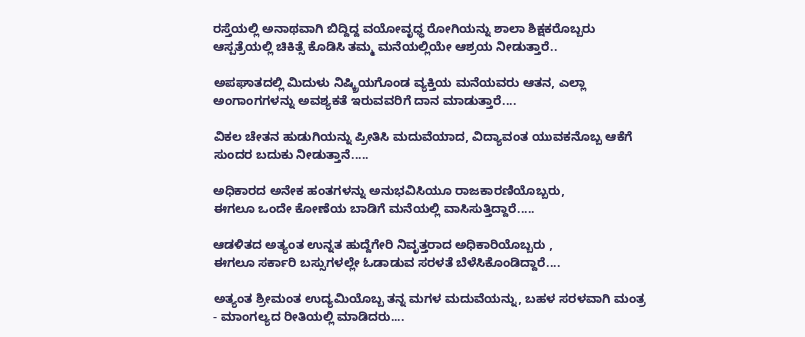ರಸ್ತೆಯಲ್ಲಿ ಅನಾಥವಾಗಿ ಬಿದ್ದಿದ್ದ ವಯೋವೃಧ್ಧ ರೋಗಿಯನ್ನು ಶಾಲಾ ಶಿಕ್ಷಕರೊಬ್ಬರು ಆಸ್ಪತ್ರೆಯಲ್ಲಿ ಚಿಕಿತ್ಸೆ ಕೊಡಿಸಿ ತಮ್ಮ ಮನೆಯಲ್ಲಿಯೇ ಆಶ್ರಯ ನೀಡುತ್ತಾರೆ..

ಅಪಘಾತದಲ್ಲಿ ಮಿದುಳು ನಿಷ್ಕ್ರಿಯಗೊಂಡ ವ್ಯಕ್ತಿಯ ಮನೆಯವರು ಆತನ, ಎಲ್ಲಾ ಅಂಗಾಂಗಗಳನ್ನು ಅವಶ್ಯಕತೆ ಇರುವವರಿಗೆ ದಾನ ಮಾಡುತ್ತಾರೆ....

ವಿಕಲ ಚೇತನ ಹುಡುಗಿಯನ್ನು ಪ್ರೀತಿಸಿ ಮದುವೆಯಾದ, ವಿದ್ಯಾವಂತ ಯುವಕನೊಬ್ಬ ಆಕೆಗೆ ಸುಂದರ ಬದುಕು ನೀಡುತ್ತಾನೆ.....

ಅಧಿಕಾರದ ಅನೇಕ ಹಂತಗಳನ್ನು ಅನುಭವಿಸಿಯೂ ರಾಜಕಾರಣಿಯೊಬ್ಬರು,
ಈಗಲೂ ಒಂದೇ ಕೋಣೆಯ ಬಾಡಿಗೆ ಮನೆಯಲ್ಲಿ ವಾಸಿಸುತ್ತಿದ್ದಾರೆ.....

ಆಡಳಿತದ ಅತ್ಯಂತ ಉನ್ನತ ಹುದ್ದೆಗೇರಿ ನಿವೃತ್ತರಾದ ಅಧಿಕಾರಿಯೊಬ್ಬರು ,
ಈಗಲೂ ಸರ್ಕಾರಿ ಬಸ್ಸುಗಳಲ್ಲೇ ಓಡಾಡುವ ಸರಳತೆ ಬೆಳೆಸಿಕೊಂಡಿದ್ದಾರೆ....

ಅತ್ಯಂತ ಶ್ರೀಮಂತ ಉದ್ಯಮಿಯೊಬ್ಬ ತನ್ನ ಮಗಳ ಮದುವೆಯನ್ನು, ಬಹಳ ಸರಳವಾಗಿ ಮಂತ್ರ - ಮಾಂಗಲ್ಯದ ರೀತಿಯಲ್ಲಿ ಮಾಡಿದರು....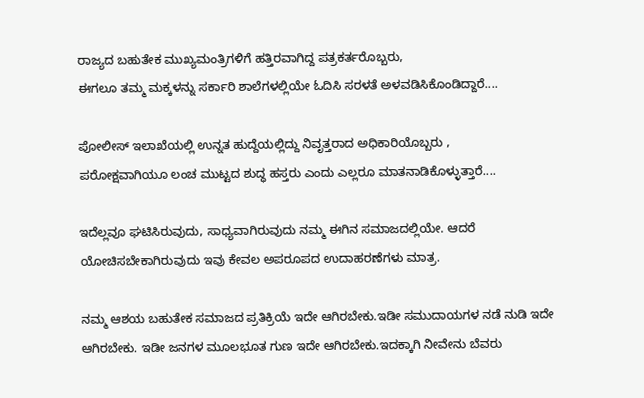ರಾಜ್ಯದ ಬಹುತೇಕ ಮುಖ್ಯಮಂತ್ರಿಗಳಿಗೆ ಹತ್ತಿರವಾಗಿದ್ದ ಪತ್ರಕರ್ತರೊಬ್ಬರು,
ಈಗಲೂ ತಮ್ಮ ಮಕ್ಕಳನ್ನು ಸರ್ಕಾರಿ ಶಾಲೆಗಳಲ್ಲಿಯೇ ಓದಿಸಿ ಸರಳತೆ ಅಳವಡಿಸಿಕೊಂಡಿದ್ದಾರೆ....

ಪೋಲೀಸ್ ಇಲಾಖೆಯಲ್ಲಿ ಉನ್ನತ ಹುದ್ದೆಯಲ್ಲಿದ್ದು ನಿವೃತ್ತರಾದ ಅಧಿಕಾರಿಯೊಬ್ಬರು ,
ಪರೋಕ್ಷವಾಗಿಯೂ ಲಂಚ ಮುಟ್ಟದ ಶುದ್ಧ ಹಸ್ತರು ಎಂದು ಎಲ್ಲರೂ ಮಾತನಾಡಿಕೊಳ್ಳುತ್ತಾರೆ....

ಇದೆಲ್ಲವೂ ಘಟಿಸಿರುವುದು, ಸಾಧ್ಯವಾಗಿರುವುದು ನಮ್ಮ ಈಗಿನ ಸಮಾಜದಲ್ಲಿಯೇ. ಆದರೆ ಯೋಚಿಸಬೇಕಾಗಿರುವುದು ಇವು ಕೇವಲ ಅಪರೂಪದ ಉದಾಹರಣೆಗಳು ಮಾತ್ರ.

ನಮ್ಮ ಆಶಯ ಬಹುತೇಕ ಸಮಾಜದ ಪ್ರತಿಕ್ರಿಯೆ ಇದೇ ಆಗಿರಬೇಕು.ಇಡೀ ಸಮುದಾಯಗಳ ನಡೆ ನುಡಿ ಇದೇ ಆಗಿರಬೇಕು. ಇಡೀ ಜನಗಳ ಮೂಲಭೂತ ಗುಣ ಇದೇ ಆಗಿರಬೇಕು.ಇದಕ್ಕಾಗಿ ನೀವೇನು ಬೆವರು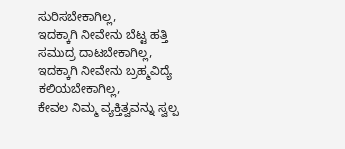ಸುರಿಸಬೇಕಾಗಿಲ್ಲ,
ಇದಕ್ಕಾಗಿ ನೀವೇನು ಬೆಟ್ಟ ಹತ್ತಿ ಸಮುದ್ರ ದಾಟಬೇಕಾಗಿಲ್ಲ,
ಇದಕ್ಕಾಗಿ ನೀವೇನು ಬ್ರಹ್ಮವಿದ್ಯೆ ಕಲಿಯಬೇಕಾಗಿಲ್ಲ,
ಕೇವಲ ನಿಮ್ಮ ವ್ಯಕ್ತಿತ್ವವನ್ನು ಸ್ವಲ್ಪ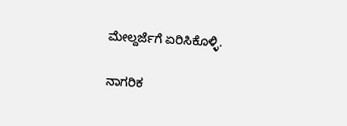ಮೇಲ್ದರ್ಜೆಗೆ ಏರಿಸಿಕೊಳ್ಳಿ.

ನಾಗರಿಕ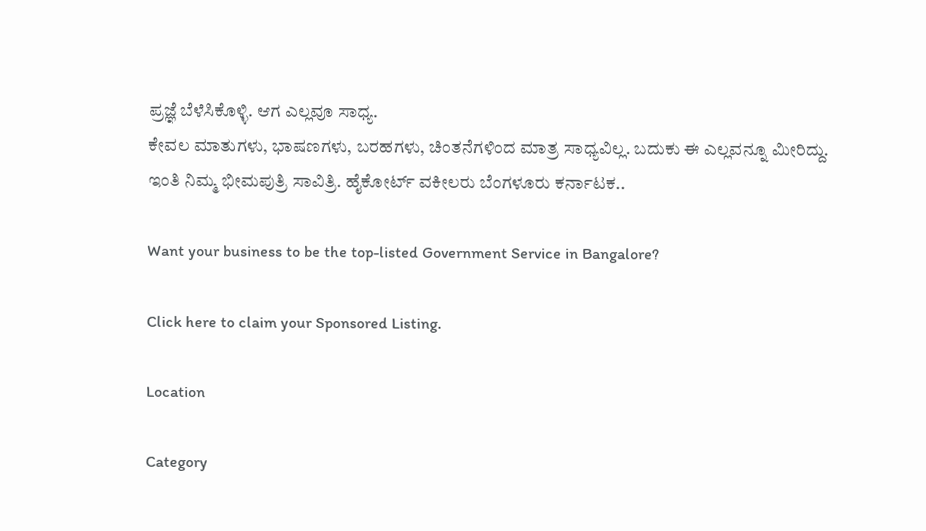ಪ್ರಜ್ಞೆ ಬೆಳೆಸಿಕೊಳ್ಳಿ. ಆಗ ಎಲ್ಲವೂ ಸಾಧ್ಯ.
ಕೇವಲ ಮಾತುಗಳು, ಭಾಷಣಗಳು, ಬರಹಗಳು, ಚಿಂತನೆಗಳಿಂದ ಮಾತ್ರ ಸಾಧ್ಯವಿಲ್ಲ. ಬದುಕು ಈ ಎಲ್ಲವನ್ನೂ ಮೀರಿದ್ದು.
ಇಂತಿ ನಿಮ್ಮ ಭೀಮಪುತ್ರಿ ಸಾವಿತ್ರಿ. ಹೈಕೋರ್ಟ್ ವಕೀಲರು ಬೆಂಗಳೂರು ಕರ್ನಾಟಕ..

Want your business to be the top-listed Government Service in Bangalore?

Click here to claim your Sponsored Listing.

Location

Category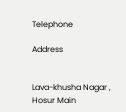Telephone

Address


Lava-khusha Nagar , Hosur Main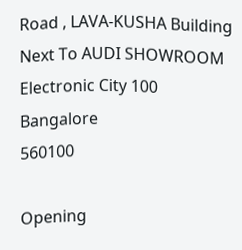Road , LAVA-KUSHA Building Next To AUDI SHOWROOM Electronic City 100
Bangalore
560100

Opening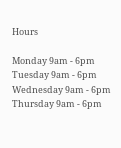Hours

Monday 9am - 6pm
Tuesday 9am - 6pm
Wednesday 9am - 6pm
Thursday 9am - 6pm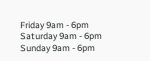Friday 9am - 6pm
Saturday 9am - 6pm
Sunday 9am - 6pm